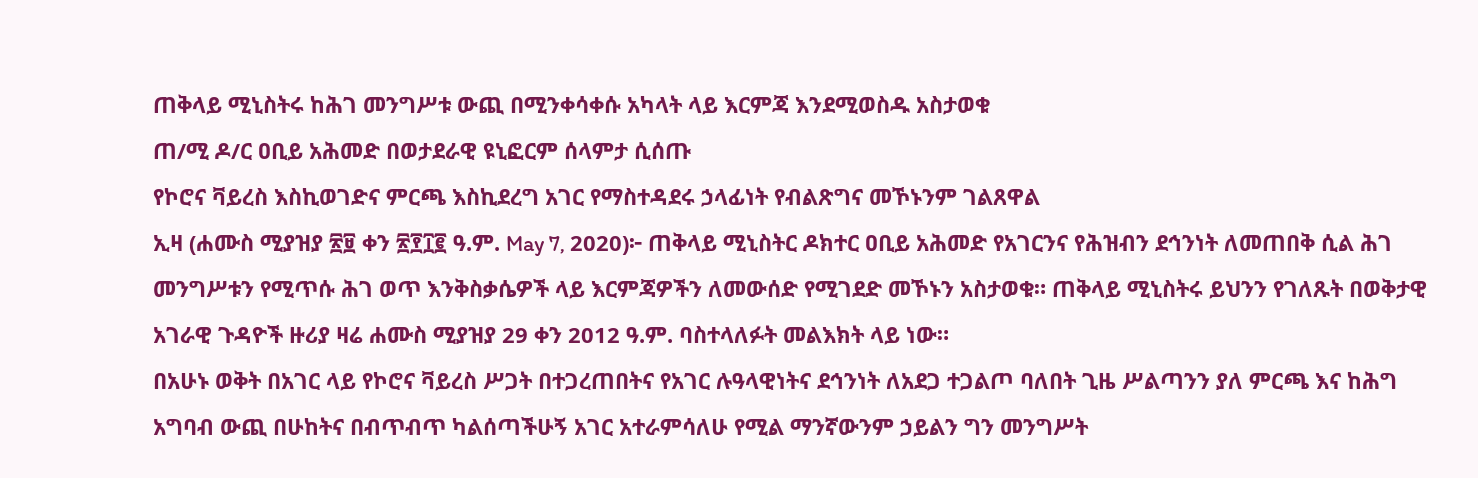ጠቅላይ ሚኒስትሩ ከሕገ መንግሥቱ ውጪ በሚንቀሳቀሱ አካላት ላይ እርምጃ እንደሚወስዱ አስታወቁ
ጠ/ሚ ዶ/ር ዐቢይ አሕመድ በወታደራዊ ዩኒፎርም ሰላምታ ሲሰጡ
የኮሮና ቫይረስ እስኪወገድና ምርጫ እስኪደረግ አገር የማስተዳደሩ ኃላፊነት የብልጽግና መኾኑንም ገልጸዋል
ኢዛ (ሐሙስ ሚያዝያ ፳፱ ቀን ፳፻፲፪ ዓ.ም. May 7, 2020)፦ ጠቅላይ ሚኒስትር ዶክተር ዐቢይ አሕመድ የአገርንና የሕዝብን ደኅንነት ለመጠበቅ ሲል ሕገ መንግሥቱን የሚጥሱ ሕገ ወጥ እንቅስቃሴዎች ላይ እርምጃዎችን ለመውሰድ የሚገደድ መኾኑን አስታወቁ። ጠቅላይ ሚኒስትሩ ይህንን የገለጹት በወቅታዊ አገራዊ ጉዳዮች ዙሪያ ዛሬ ሐሙስ ሚያዝያ 29 ቀን 2012 ዓ.ም. ባስተላለፉት መልእክት ላይ ነው።
በአሁኑ ወቅት በአገር ላይ የኮሮና ቫይረስ ሥጋት በተጋረጠበትና የአገር ሉዓላዊነትና ደኅንነት ለአደጋ ተጋልጦ ባለበት ጊዜ ሥልጣንን ያለ ምርጫ እና ከሕግ አግባብ ውጪ በሁከትና በብጥብጥ ካልሰጣችሁኝ አገር አተራምሳለሁ የሚል ማንኛውንም ኃይልን ግን መንግሥት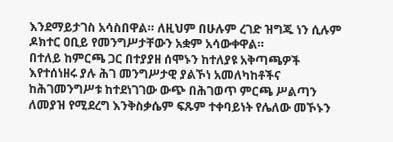እንደማይታገስ አሳስበዋል። ለዚህም በሁሉም ረገድ ዝግጁ ነን ሲሉም ዶክተር ዐቢይ የመንግሥታቸውን አቋም አሳውቀዋል።
በተለይ ከምርጫ ጋር በተያያዘ ሰሞኑን ከተለያዩ አቅጣጫዎች እየተሰነዘሩ ያሉ ሕገ መንግሥታዊ ያልኾነ አመለካከቶችና ከሕገመንግሥቱ ከተደነገገው ውጭ በሕገወጥ ምርጫ ሥልጣን ለመያዝ የሚደረግ እንቅስቃሴም ፍጹም ተቀባይነት የሌለው መኾኑን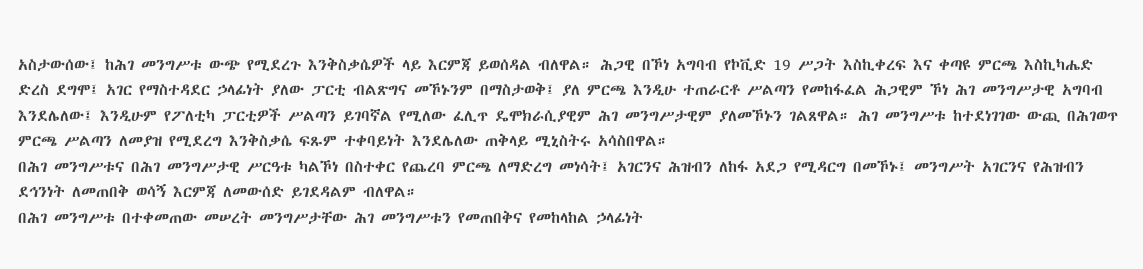አስታውሰው፤ ከሕገ መንግሥቱ ውጭ የሚደረጉ እንቅስቃሴዎች ላይ እርምጃ ይወሰዳል ብለዋል። ሕጋዊ በኾነ አግባብ የኮቪድ 19 ሥጋት እስኪቀረፍ እና ቀጣዩ ምርጫ እስኪካሔድ ድረስ ደግሞ፤ አገር የማስተዳደር ኃላፊነት ያለው ፓርቲ ብልጽግና መኾኑንም በማስታወቅ፤ ያለ ምርጫ እንዲሁ ተጠራርቶ ሥልጣን የመከፋፈል ሕጋዊም ኾነ ሕገ መንግሥታዊ አግባብ እንደሌለው፤ እንዲሁም የፖለቲካ ፓርቲዎች ሥልጣን ይገባኛል የሚለው ፈሊጥ ዴሞክራሲያዊም ሕገ መንግሥታዊም ያለመኾኑን ገልጸዋል። ሕገ መንግሥቱ ከተደነገገው ውጪ በሕገወጥ ምርጫ ሥልጣን ለመያዝ የሚደረግ እንቅስቃሴ ፍጹም ተቀባይነት እንደሌለው ጠቅላይ ሚኒስትሩ አሳስበዋል።
በሕገ መንግሥቱና በሕገ መንግሥታዊ ሥርዓቱ ካልኾነ በስተቀር የጨረባ ምርጫ ለማድረግ መነሳት፤ አገርንና ሕዝብን ለከፋ አደጋ የሚዳርግ በመኾኑ፤ መንግሥት አገርንና የሕዝብን ደኅንነት ለመጠበቅ ወሳኝ እርምጃ ለመውሰድ ይገደዳልም ብለዋል።
በሕገ መንግሥቱ በተቀመጠው መሠረት መንግሥታቸው ሕገ መንግሥቱን የመጠበቅና የመከላከል ኃላፊነት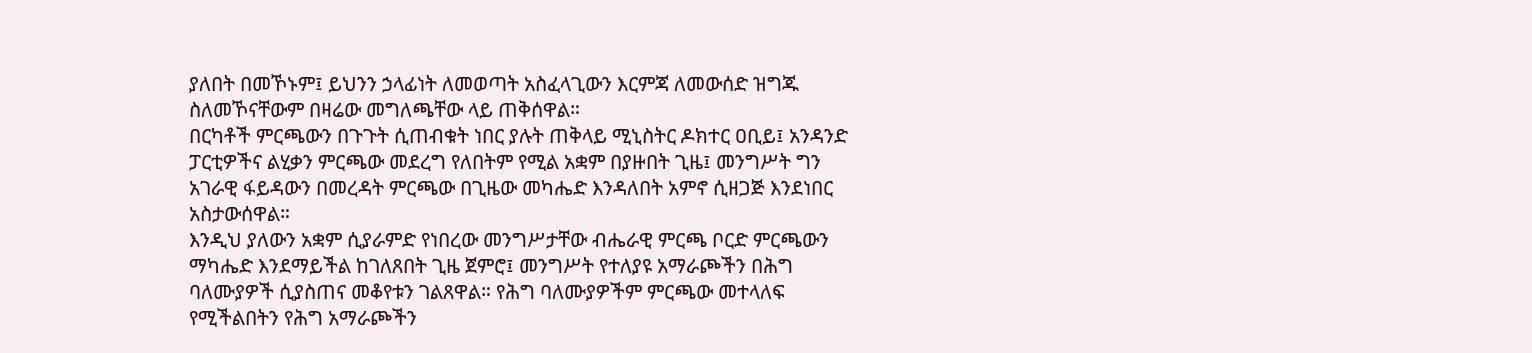ያለበት በመኾኑም፤ ይህንን ኃላፊነት ለመወጣት አስፈላጊውን እርምጃ ለመውሰድ ዝግጁ ስለመኾናቸውም በዛሬው መግለጫቸው ላይ ጠቅሰዋል።
በርካቶች ምርጫውን በጉጉት ሲጠብቁት ነበር ያሉት ጠቅላይ ሚኒስትር ዶክተር ዐቢይ፤ አንዳንድ ፓርቲዎችና ልሂቃን ምርጫው መደረግ የለበትም የሚል አቋም በያዙበት ጊዜ፤ መንግሥት ግን አገራዊ ፋይዳውን በመረዳት ምርጫው በጊዜው መካሔድ እንዳለበት አምኖ ሲዘጋጅ እንደነበር አስታውሰዋል።
እንዲህ ያለውን አቋም ሲያራምድ የነበረው መንግሥታቸው ብሔራዊ ምርጫ ቦርድ ምርጫውን ማካሔድ እንደማይችል ከገለጸበት ጊዜ ጀምሮ፤ መንግሥት የተለያዩ አማራጮችን በሕግ ባለሙያዎች ሲያስጠና መቆየቱን ገልጸዋል። የሕግ ባለሙያዎችም ምርጫው መተላለፍ የሚችልበትን የሕግ አማራጮችን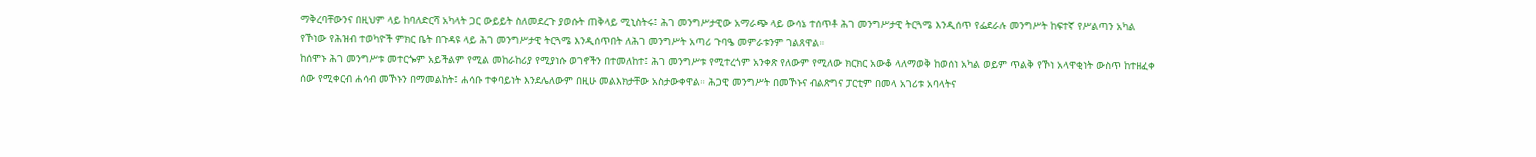ማቅረባቸውንና በዚህም ላይ ከባለድርሻ አካላት ጋር ውይይት ስለመደረጉ ያወሱት ጠቅላይ ሚኒስትሩ፤ ሕገ መንግሥታዊው አማራጭ ላይ ውሳኔ ተሰጥቶ ሕገ መንግሥታዊ ትርጓሜ እንዲሰጥ የፌደራሉ መንግሥት ከፍተኛ የሥልጣን አካል የኾነው የሕዝብ ተወካዮች ምክር ቤት በጉዳዩ ላይ ሕገ መንግሥታዊ ትርጓሜ እንዲሰጥበት ለሕገ መንግሥት አጣሪ ጉባዔ መምራቱንም ገልጸዋል።
ከሰሞኑ ሕገ መንግሥቱ መተርጐም አይችልም የሚል መከራከሪያ የሚያነሱ ወገኖችን በተመለከተ፤ ሕገ መንግሥቱ የሚተረጎም አንቀጽ የለውም የሚለው ክርክር አውቆ ላለማወቅ ከወሰነ አካል ወይም ጥልቅ የኾነ አላዋቂነት ውስጥ ከተዘፈቀ ሰው የሚቀርብ ሐሳብ መኾኑን በማመልከት፤ ሐሳቡ ተቀባይነት እንደሌለውም በዚሁ መልእክታቸው አስታውቀዋል። ሕጋዊ መንግሥት በመኾኑና ብልጽግና ፓርቲም በመላ አገሪቱ አባላትና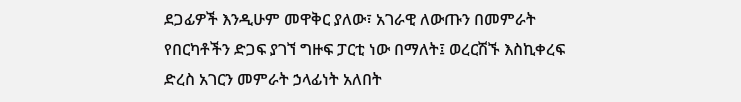ደጋፊዎች እንዲሁም መዋቅር ያለው፣ አገራዊ ለውጡን በመምራት የበርካቶችን ድጋፍ ያገኘ ግዙፍ ፓርቲ ነው በማለት፤ ወረርሽኙ እስኪቀረፍ ድረስ አገርን መምራት ኃላፊነት አለበት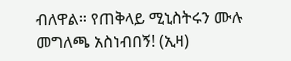ብለዋል። የጠቅላይ ሚኒስትሩን ሙሉ መግለጫ አስነብበኝ! (ኢዛ)